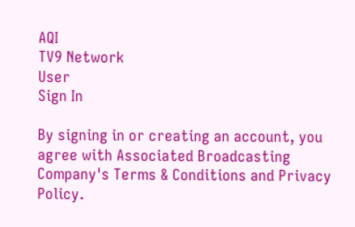AQI
TV9 Network
User
Sign In

By signing in or creating an account, you agree with Associated Broadcasting Company's Terms & Conditions and Privacy Policy.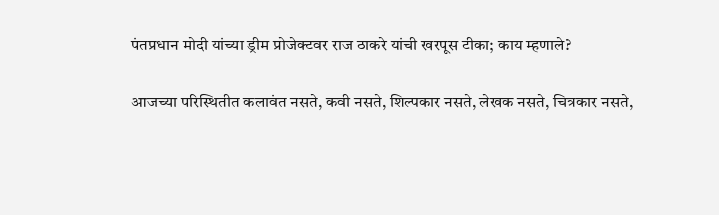पंतप्रधान मोदी यांच्या ड्रीम प्रोजेक्टवर राज ठाकरे यांची खरपूस टीका; काय म्हणाले?

आजच्या परिस्थितीत कलावंत नसते, कवी नसते, शिल्पकार नसते, लेखक नसते, चित्रकार नसते,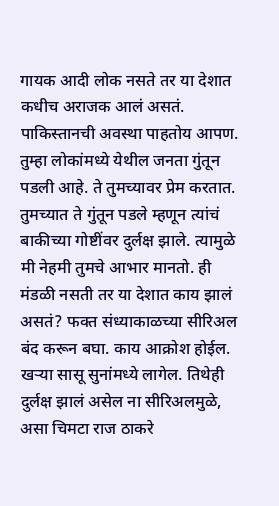गायक आदी लोक नसते तर या देशात कधीच अराजक आलं असतं. पाकिस्तानची अवस्था पाहतोय आपण. तुम्हा लोकांमध्ये येथील जनता गुंतून पडली आहे. ते तुमच्यावर प्रेम करतात. तुमच्यात ते गुंतून पडले म्हणून त्यांचं बाकीच्या गोष्टींवर दुर्लक्ष झाले. त्यामुळे मी नेहमी तुमचे आभार मानतो. ही मंडळी नसती तर या देशात काय झालं असतं? फक्त संध्याकाळच्या सीरिअल बंद करून बघा. काय आक्रोश होईल. खऱ्या सासू सुनांमध्ये लागेल. तिथेही दुर्लक्ष झालं असेल ना सीरिअलमुळे, असा चिमटा राज ठाकरे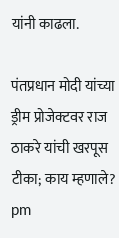यांनी काढला.

पंतप्रधान मोदी यांच्या ड्रीम प्रोजेक्टवर राज ठाकरे यांची खरपूस टीका; काय म्हणाले?
pm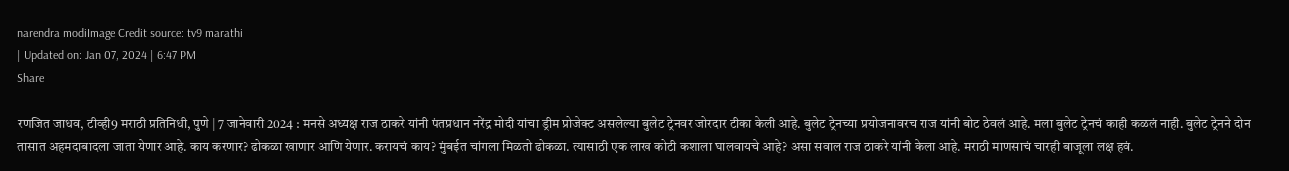narendra modiImage Credit source: tv9 marathi
| Updated on: Jan 07, 2024 | 6:47 PM
Share

रणजित जाधव, टीव्ही9 मराठी प्रतिनिधी, पुणे | 7 जानेवारी 2024 : मनसे अध्यक्ष राज ठाकरे यांनी पंतप्रधान नरेंद्र मोदी यांचा ड्रीम प्रोजेक्ट असलेल्या बुलेट ट्रेनवर जोरदार टीका केली आहे. बुलेट ट्रेनच्या प्रयोजनावरच राज यांनी बोट ठेवलं आहे. मला बुलेट ट्रेनचं काही कळलं नाही. बुलेट ट्रेनने दोन तासात अहमदाबादला जाता येणार आहे. काय करणार? ढोकळा खाणार आणि येणार. करायचं काय? मुंबईत चांगला मिळतो ढोकळा. त्यासाठी एक लाख कोटी कशाला घालवायचे आहे? असा सवाल राज ठाकरे यांनी केला आहे. मराठी माणसाचं चारही बाजूला लक्ष हवं.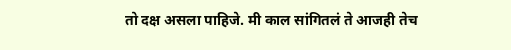तो दक्ष असला पाहिजे. मी काल सांगितलं ते आजही तेच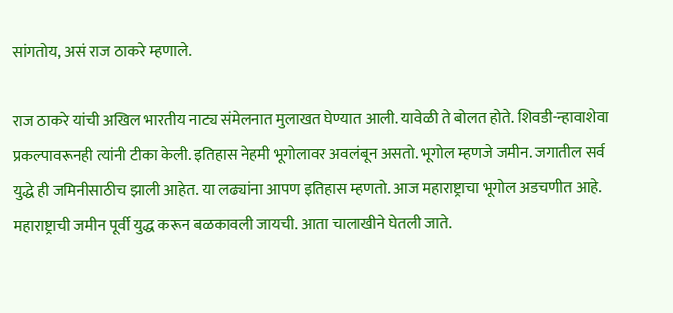सांगतोय, असं राज ठाकरे म्हणाले.

राज ठाकरे यांची अखिल भारतीय नाट्य संमेलनात मुलाखत घेण्यात आली. यावेळी ते बोलत होते. शिवडी-न्हावाशेवा प्रकल्पावरूनही त्यांनी टीका केली. इतिहास नेहमी भूगोलावर अवलंबून असतो. भूगोल म्हणजे जमीन. जगातील सर्व युद्धे ही जमिनीसाठीच झाली आहेत. या लढ्यांना आपण इतिहास म्हणतो. आज महाराष्ट्राचा भूगोल अडचणीत आहे. महाराष्ट्राची जमीन पूर्वी युद्ध करून बळकावली जायची. आता चालाखीने घेतली जाते.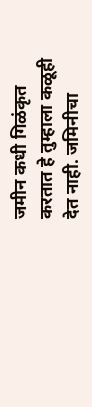जमीन कधी गिळंकृत करतात हे तुम्हाला कळूही देत नाही. जमिनीचा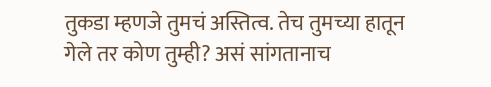तुकडा म्हणजे तुमचं अस्तित्व. तेच तुमच्या हातून गेले तर कोण तुम्ही? असं सांगतानाच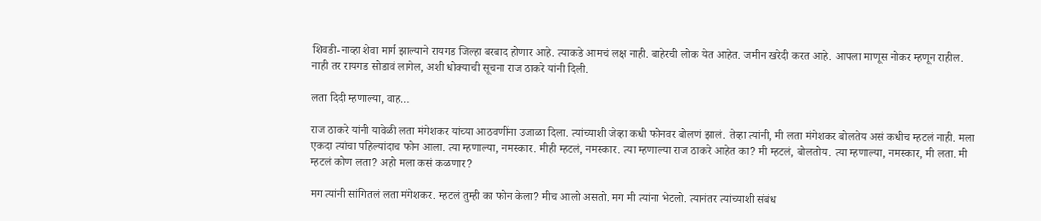शिवडी-नाव्हा शेवा मार्ग झाल्याने रायगड जिल्हा बरबाद होणार आहे. त्याकडे आमचं लक्ष नाही. बाहेरची लोक येत आहेत. जमीन खरेदी करत आहे. आपला माणूस नोकर म्हणून राहील. नाही तर रायगड सोडावं लागेल, अशी धोक्याची सूचना राज ठाकरे यांनी दिली.

लता दिदी म्हणाल्या, वाह…

राज ठाकरे यांनी यावेळी लता मंगेशकर यांच्या आठवणींना उजाळा दिला. त्यांच्याशी जेव्हा कधी फोनवर बोलणं झालं. तेव्हा त्यांनी, मी लता मंगेशकर बोलतेय असं कधीच म्हटलं नाही. मला एकदा त्यांचा पहिल्यांदाच फोन आला. त्या म्हणाल्या, नमस्कार. मीही म्हटलं, नमस्कार. त्या म्हणाल्या राज ठाकरे आहेत का? मी म्हटलं, बोलतोय. त्या म्हणाल्या, नमस्कार, मी लता. मी म्हटलं कोण लता? अहो मला कसं कळणार?

मग त्यांनी सांगितलं लता मंगेशकर. म्हटलं तुम्ही का फोन केला? मीच आलो असतो. मग मी त्यांना भेटलो. त्यानंतर त्यांच्याशी संबंध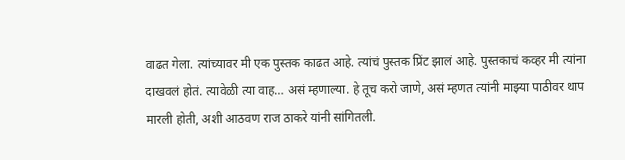वाढत गेला. त्यांच्यावर मी एक पुस्तक काढत आहे. त्यांचं पुस्तक प्रिंट झालं आहे. पुस्तकाचं कव्हर मी त्यांना दाखवलं होतं. त्यावेळी त्या वाह… असं म्हणाल्या. हे तूच करो जाणे, असं म्हणत त्यांनी माझ्या पाठीवर थाप मारली होती, अशी आठवण राज ठाकरे यांनी सांगितली.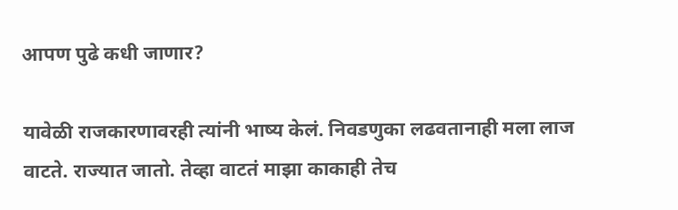आपण पुढे कधी जाणार?

यावेळी राजकारणावरही त्यांनी भाष्य केलं. निवडणुका लढवतानाही मला लाज वाटते. राज्यात जातो. तेव्हा वाटतं माझा काकाही तेच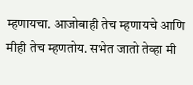म्हणायचा. आजोबाही तेच म्हणायचे आणि मीही तेच म्हणतोय. सभेत जातो तेव्हा मी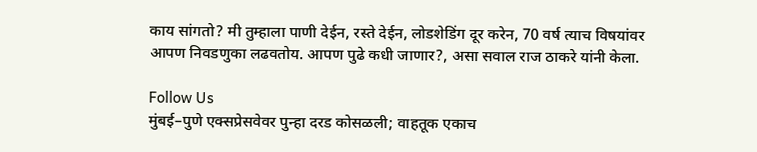काय सांगतो? मी तुम्हाला पाणी देईन, रस्ते देईन, लोडशेडिंग दूर करेन, 70 वर्ष त्याच विषयांवर आपण निवडणुका लढवतोय. आपण पुढे कधी जाणार?, असा सवाल राज ठाकरे यांनी केला.

Follow Us
मुंबई–पुणे एक्सप्रेसवेवर पुन्हा दरड कोसळली; वाहतूक एकाच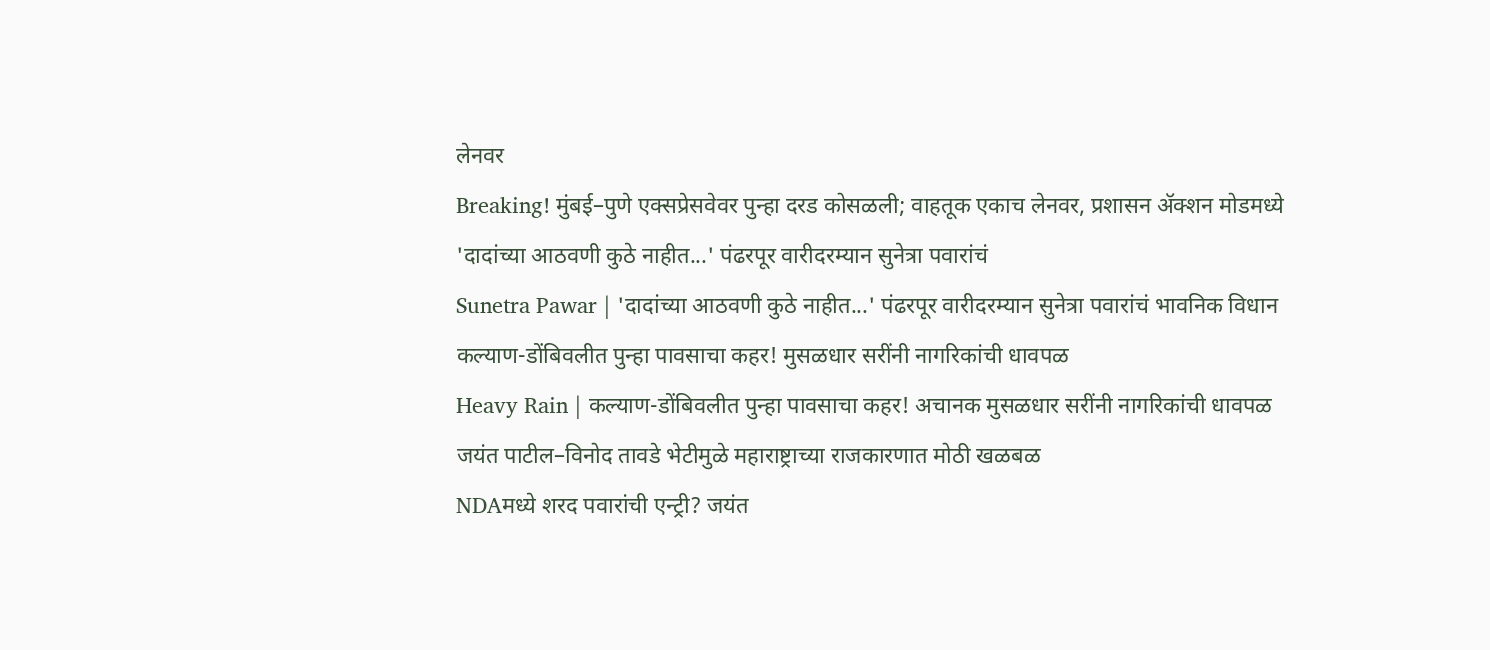लेनवर
Breaking! मुंबई–पुणे एक्सप्रेसवेवर पुन्हा दरड कोसळली; वाहतूक एकाच लेनवर, प्रशासन ॲक्शन मोडमध्ये
'दादांच्या आठवणी कुठे नाहीत...' पंढरपूर वारीदरम्यान सुनेत्रा पवारांचं
Sunetra Pawar | 'दादांच्या आठवणी कुठे नाहीत...' पंढरपूर वारीदरम्यान सुनेत्रा पवारांचं भावनिक विधान
कल्याण-डोंबिवलीत पुन्हा पावसाचा कहर! मुसळधार सरींनी नागरिकांची धावपळ
Heavy Rain | कल्याण-डोंबिवलीत पुन्हा पावसाचा कहर! अचानक मुसळधार सरींनी नागरिकांची धावपळ
जयंत पाटील–विनोद तावडे भेटीमुळे महाराष्ट्राच्या राजकारणात मोठी खळबळ
NDAमध्ये शरद पवारांची एन्ट्री? जयंत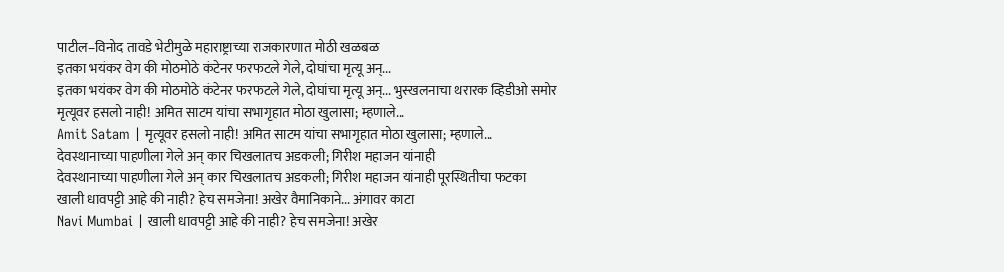पाटील–विनोद तावडे भेटीमुळे महाराष्ट्राच्या राजकारणात मोठी खळबळ
इतका भयंकर वेग की मोठमोठे कंटेनर फरफटले गेले, दोघांचा मृत्यू अन्...
इतका भयंकर वेग की मोठमोठे कंटेनर फरफटले गेले, दोघांचा मृत्यू अन्... भुस्खलनाचा थरारक व्हिडीओ समोर
मृत्यूवर हसलो नाही! अमित साटम यांचा सभागृहात मोठा खुलासा; म्हणाले...
Amit Satam | मृत्यूवर हसलो नाही! अमित साटम यांचा सभागृहात मोठा खुलासा; म्हणाले...
देवस्थानाच्या पाहणीला गेले अन् कार चिखलातच अडकली; गिरीश महाजन यांनाही
देवस्थानाच्या पाहणीला गेले अन् कार चिखलातच अडकली; गिरीश महाजन यांनाही पूरस्थितीचा फटका
खाली धावपट्टी आहे की नाही? हेच समजेना! अखेर वैमानिकाने... अंगावर काटा
Navi Mumbai | खाली धावपट्टी आहे की नाही? हेच समजेना! अखेर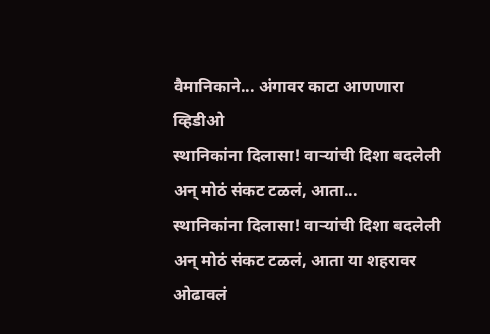वैमानिकाने... अंगावर काटा आणणारा व्हिडीओ
स्थानिकांना दिलासा! वाऱ्यांची दिशा बदलेली अन् मोठं संकट टळलं, आता...
स्थानिकांना दिलासा! वाऱ्यांची दिशा बदलेली अन् मोठं संकट टळलं, आता या शहरावर ओढावलं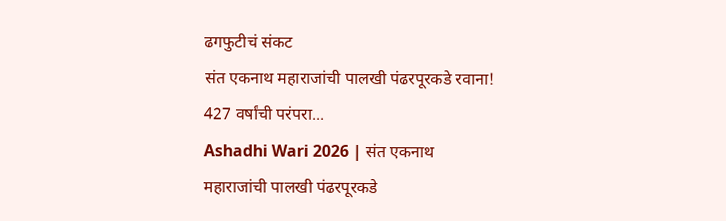ढगफुटीचं संकट
संत एकनाथ महाराजांची पालखी पंढरपूरकडे रवाना! 427 वर्षांची परंपरा...
Ashadhi Wari 2026 | संत एकनाथ महाराजांची पालखी पंढरपूरकडे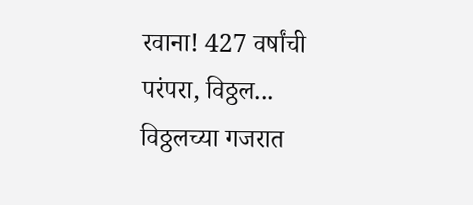रवाना! 427 वर्षांची परंपरा, विठ्ठल... विठ्ठलच्या गजरात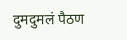दुमदुमलं पैठण